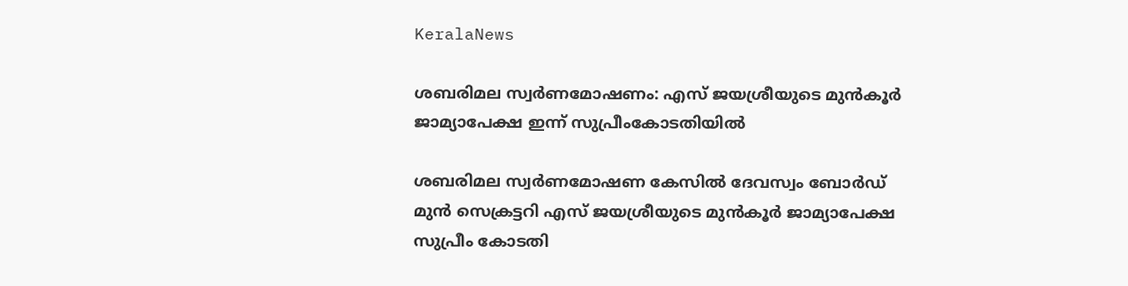KeralaNews

ശബരിമല സ്വർണമോഷണം: എസ് ജയശ്രീയുടെ മുൻകൂർ ജാമ്യാപേക്ഷ ഇന്ന് സുപ്രീംകോടതിയിൽ

ശബരിമല സ്വർണമോഷണ കേസിൽ ദേവസ്വം ബോർഡ് മുൻ സെക്രട്ടറി എസ് ജയശ്രീയുടെ മുൻകൂർ ജാമ്യാപേക്ഷ സുപ്രീം കോടതി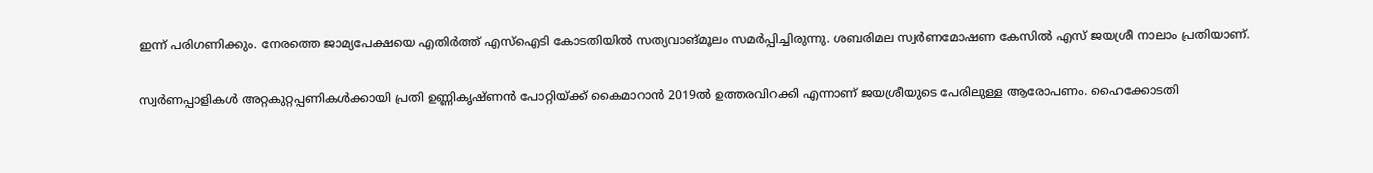ഇന്ന് പരിഗണിക്കും. നേരത്തെ ജാമ്യപേക്ഷയെ എതിർത്ത് എസ്ഐടി കോടതിയിൽ സത്യവാങ്മൂലം സമർപ്പിച്ചിരുന്നു. ശബരിമല സ്വർണമോഷണ കേസിൽ എസ് ജയശ്രീ നാലാം പ്രതിയാണ്.

സ്വർണപ്പാളികൾ അറ്റകുറ്റപ്പണികൾക്കായി പ്രതി ഉണ്ണികൃഷ്ണൻ പോറ്റിയ്ക്ക് കൈമാറാൻ 2019ൽ ഉത്തരവിറക്കി എന്നാണ് ജയശ്രീയുടെ പേരിലുള്ള ആരോപണം. ഹൈക്കോടതി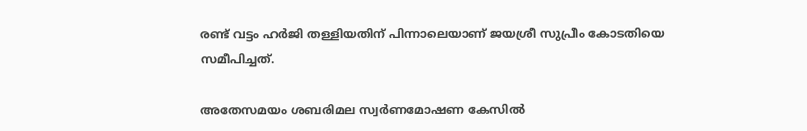രണ്ട് വട്ടം ഹർജി തള്ളിയതിന് പിന്നാലെയാണ് ജയശ്രീ സുപ്രീം കോടതിയെ സമീപിച്ചത്.

അതേസമയം ശബരിമല സ്വർണമോഷണ കേസിൽ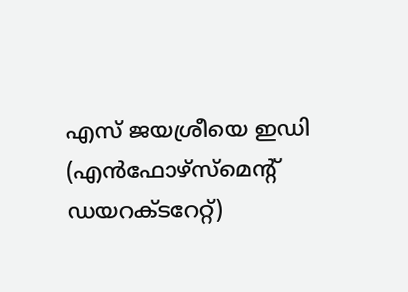എസ്‌ ജയശ്രീയെ ഇഡി (എൻഫോഴ്‌സ്‌മെന്റ്‌ ഡയറക്ടറേറ്റ്‌)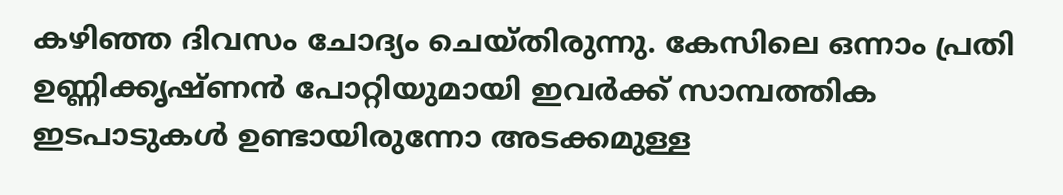ക‍ഴിഞ്ഞ ദിവസം ചോദ്യം ചെയ്തിരുന്നു. കേസിലെ ഒന്നാം പ്രതി ഉണ്ണിക്കൃഷ്ണന്‍ പോറ്റിയുമായി ഇവർക്ക്‌ സാമ്പത്തിക ഇടപാടുകൾ ഉണ്ടായിരുന്നോ അടക്കമുള്ള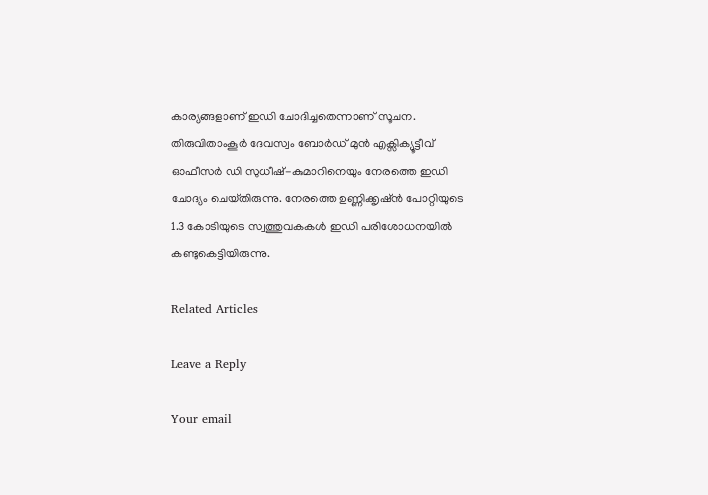കാര്യങ്ങളാണ്‌ ഇഡി ചോദിച്ചതെന്നാണ്‌ സൂചന. തിരുവിതാംകൂർ ദേവസ്വം ബോർഡ്‌ മുൻ എക്സിക്യൂട്ടീവ് ഓഫീസർ ഡി സുധീഷ്‌-കുമാറിനെയും നേരത്തെ ഇഡി ചോദ്യം ചെയ്‌തിരുന്നു. നേരത്തെ ഉണ്ണിക്കൃഷ്‌ൻ പോറ്റിയുടെ 1.3 കോടിയുടെ സ്വത്തുവകകൾ ഇഡി പരിശോധനയിൽ കണ്ടുകെട്ടിയിരുന്നു.

Related Articles

Leave a Reply

Your email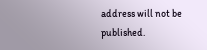address will not be published.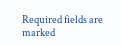Required fields are marked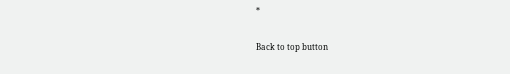*

Back to top button